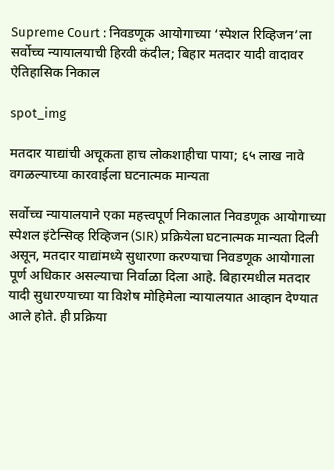Supreme Court : निवडणूक आयोगाच्या ‘स्पेशल रिव्हिजन’ला सर्वोच्च न्यायालयाची हिरवी कंदील; बिहार मतदार यादी वादावर ऐतिहासिक निकाल

spot_img

मतदार याद्यांची अचूकता हाच लोकशाहीचा पाया; ६५ लाख नावे वगळल्याच्या कारवाईला घटनात्मक मान्यता

सर्वोच्च न्यायालयाने एका महत्त्वपूर्ण निकालात निवडणूक आयोगाच्या स्पेशल इंटेन्सिव्ह रिव्हिजन (SIR) प्रक्रियेला घटनात्मक मान्यता दिली असून, मतदार याद्यांमध्ये सुधारणा करण्याचा निवडणूक आयोगाला पूर्ण अधिकार असल्याचा निर्वाळा दिला आहे. बिहारमधील मतदार यादी सुधारण्याच्या या विशेष मोहिमेला न्यायालयात आव्हान देण्यात आले होते. ही प्रक्रिया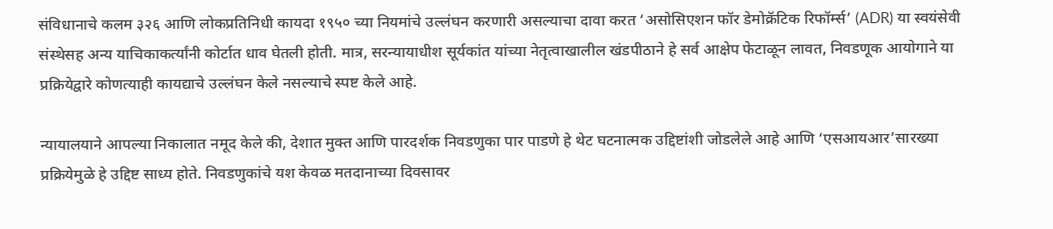संविधानाचे कलम ३२६ आणि लोकप्रतिनिधी कायदा १९५० च्या नियमांचे उल्लंघन करणारी असल्याचा दावा करत ‘असोसिएशन फॉर डेमोक्रॅटिक रिफॉर्म्स’ (ADR) या स्वयंसेवी संस्थेसह अन्य याचिकाकर्त्यांनी कोर्टात धाव घेतली होती. मात्र, सरन्यायाधीश सूर्यकांत यांच्या नेतृत्वाखालील खंडपीठाने हे सर्व आक्षेप फेटाळून लावत, निवडणूक आयोगाने या प्रक्रियेद्वारे कोणत्याही कायद्याचे उल्लंघन केले नसल्याचे स्पष्ट केले आहे.

न्यायालयाने आपल्या निकालात नमूद केले की, देशात मुक्त आणि पारदर्शक निवडणुका पार पाडणे हे थेट घटनात्मक उद्दिष्टांशी जोडलेले आहे आणि ‘एसआयआर’सारख्या प्रक्रियेमुळे हे उद्दिष्ट साध्य होते. निवडणुकांचे यश केवळ मतदानाच्या दिवसावर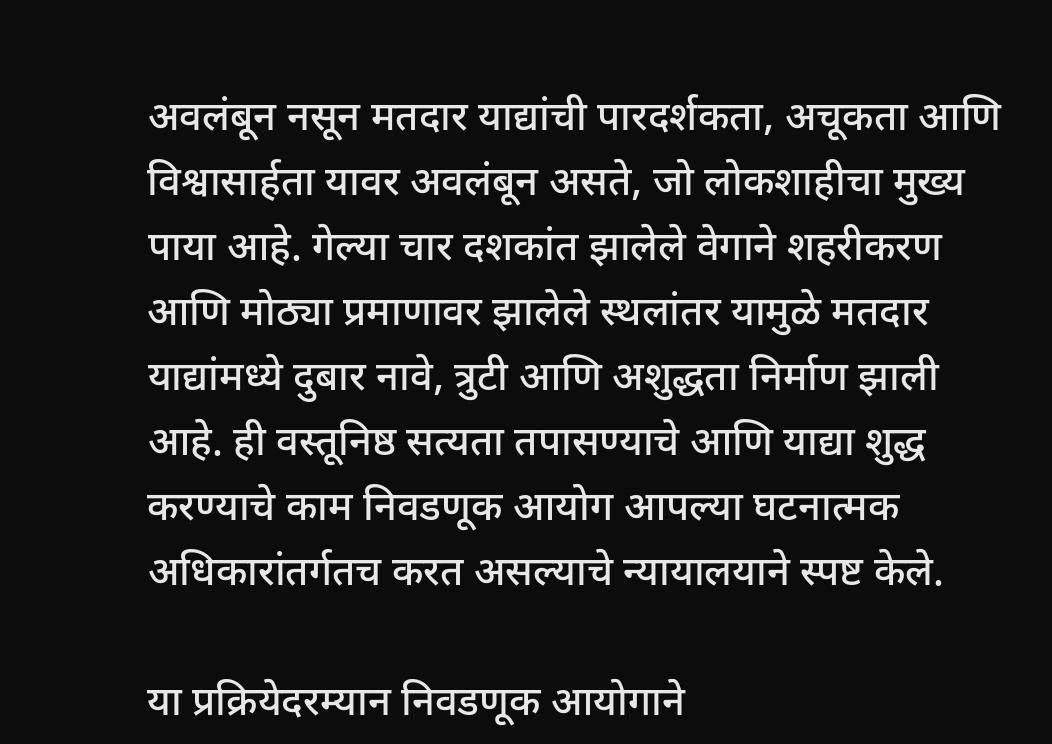अवलंबून नसून मतदार याद्यांची पारदर्शकता, अचूकता आणि विश्वासार्हता यावर अवलंबून असते, जो लोकशाहीचा मुख्य पाया आहे. गेल्या चार दशकांत झालेले वेगाने शहरीकरण आणि मोठ्या प्रमाणावर झालेले स्थलांतर यामुळे मतदार याद्यांमध्ये दुबार नावे, त्रुटी आणि अशुद्धता निर्माण झाली आहे. ही वस्तूनिष्ठ सत्यता तपासण्याचे आणि याद्या शुद्ध करण्याचे काम निवडणूक आयोग आपल्या घटनात्मक अधिकारांतर्गतच करत असल्याचे न्यायालयाने स्पष्ट केले.

या प्रक्रियेदरम्यान निवडणूक आयोगाने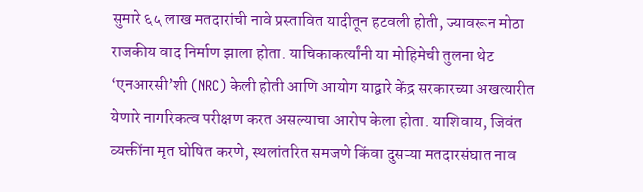सुमारे ६५ लाख मतदारांची नावे प्रस्तावित यादीतून हटवली होती, ज्यावरून मोठा राजकीय वाद निर्माण झाला होता. याचिकाकर्त्यांनी या मोहिमेची तुलना थेट ‘एनआरसी’शी (NRC) केली होती आणि आयोग याद्वारे केंद्र सरकारच्या अखत्यारीत येणारे नागरिकत्व परीक्षण करत असल्याचा आरोप केला होता. याशिवाय, जिवंत व्यक्तींना मृत घोषित करणे, स्थलांतरित समजणे किंवा दुसऱ्या मतदारसंघात नाव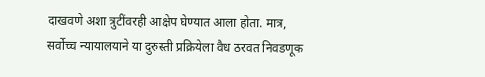दाखवणे अशा त्रुटींवरही आक्षेप घेण्यात आला होता. मात्र, सर्वोच्च न्यायालयाने या दुरुस्ती प्रक्रियेला वैध ठरवत निवडणूक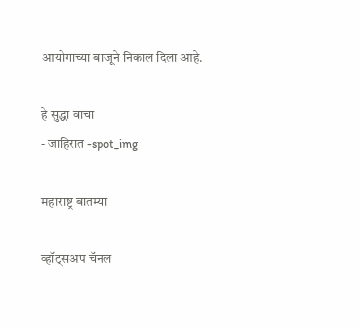आयोगाच्या बाजूने निकाल दिला आहे.

हे सुद्धा वाचा
- जाहिरात -spot_img

महाराष्ट्र बातम्या

व्हॉट्सअप चॅनल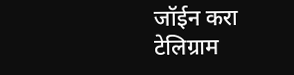जॉईन करा
टेलिग्राम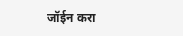जॉईन करा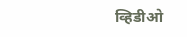व्हिडीओ